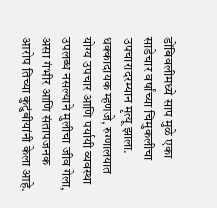डोंबिवलीमध्ये साप मुळे एका साडेचार वर्षांच्या चिमुकलीचा उपचारादरम्यान मृत्यू झाला. धक्कादायक म्हणजे, रुग्णालयात योग्य उपचार आणि पर्यायी व्यवस्था उपलब्ध नसल्याने मुलीचा जीव गेला, असा गंभीर आणि संतापजनक आरोप तिच्या कुटुंबीयांनी केला आहे.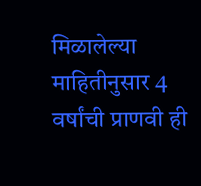मिळालेल्या माहितीनुसार 4 वर्षांची प्राणवी ही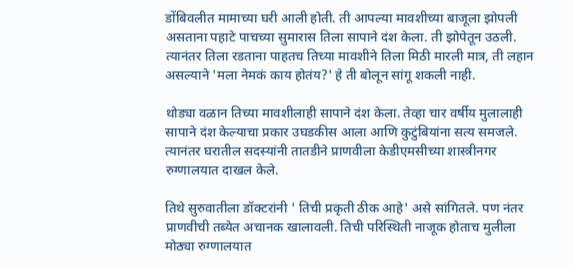डोंबिवलीत मामाच्या घरी आली होती. ती आपल्या मावशीच्या बाजूला झोपली असताना पहाटे पाचच्या सुमारास तिला सापाने दंश केला. ती झोपेतून उठली. त्यानंतर तिला रडताना पाहतच तिच्या मावशीने तिला मिठी मारली मात्र, ती लहान असल्याने 'मला नेमकं काय होतंय?' हे ती बोलून सांगू शकली नाही.

थोड्या वळान तिच्या मावशीलाही सापाने दंश केला. तेव्हा चार वर्षीय मुलालाही सापाने दंश केल्याचा प्रकार उघडकीस आला आणि कुटुंबियांना सत्य समजले. त्यानंतर घरातील सदस्यांनी तातडीने प्राणवीला केडीएमसीच्या शास्त्रीनगर रुग्णालयात दाखल केले.

तिथे सुरुवातीला डॉक्टरांनी ' तिची प्रकृती ठीक आहे' असे सांगितले. पण नंतर प्राणवीची तब्येत अचानक खालावली. तिची परिस्थिती नाजूक होताच मुलीला मोठ्या रुग्णालयात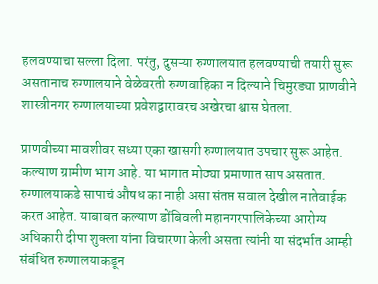हलवण्याचा सल्ला दिला. परंतु, दुसऱ्या रुग्णालयात हलवण्याची तयारी सुरू असतानाच रुग्णालयाने वेळेवरती रुग्णवाहिका न दिल्याने चिमुरड्या प्राणवीने शास्त्रीनगर रुग्णालयाच्या प्रवेशद्वारावरच अखेरचा श्वास घेतला.

प्राणवीच्या मावशीवर सध्या एका खासगी रुग्णालयात उपचार सुरू आहेत. कल्याण ग्रामीण भाग आहे. या भागात मोठ्या प्रमाणात साप असतात. रुग्णालयाकडे सापाचं औषध का नाही असा संतप्त सवाल देखील नातेवाईक करत आहेत. याबाबत कल्याण डोंबिवली महानगरपालिकेच्या आरोग्य अधिकारी दीपा शुक्ला यांना विचारणा केली असता त्यांनी या संदर्भात आम्ही संबंधित रुग्णालयाकडून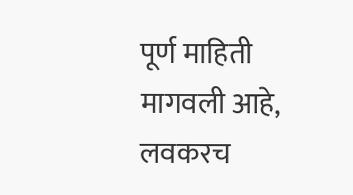पूर्ण माहिती मागवली आहे, लवकरच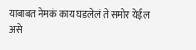याबाबत नेमकं काय घडलेलं ते समोर येईल असे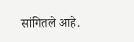सांगितले आहे.